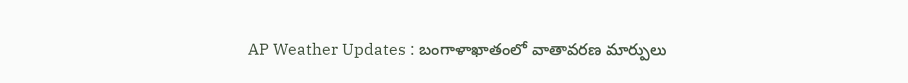AP Weather Updates : బంగాళాఖాతంలో వాతావరణ మార్పులు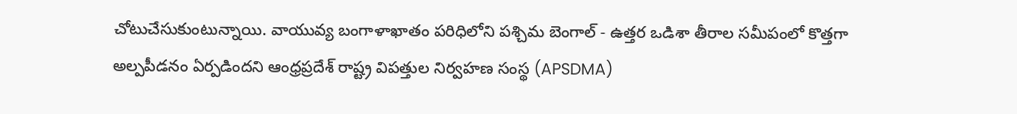చోటుచేసుకుంటున్నాయి. వాయువ్య బంగాళాఖాతం పరిధిలోని పశ్చిమ బెంగాల్ - ఉత్తర ఒడిశా తీరాల సమీపంలో కొత్తగా అల్పపీడనం ఏర్పడిందని ఆంధ్రప్రదేశ్ రాష్ట్ర విపత్తుల నిర్వహణ సంస్థ (APSDMA)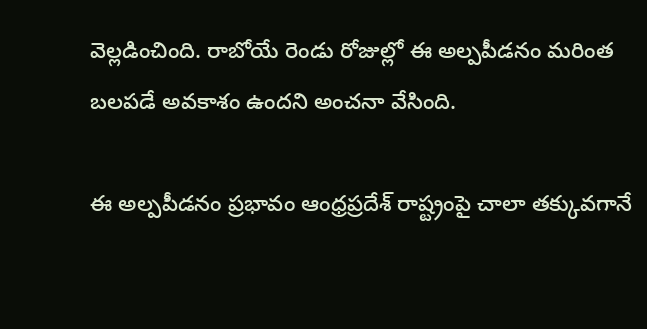వెల్లడించింది. రాబోయే రెండు రోజుల్లో ఈ అల్పపీడనం మరింత బలపడే అవకాశం ఉందని అంచనా వేసింది.

ఈ అల్పపీడనం ప్రభావం ఆంధ్రప్రదేశ్ రాష్ట్రంపై చాలా తక్కువగానే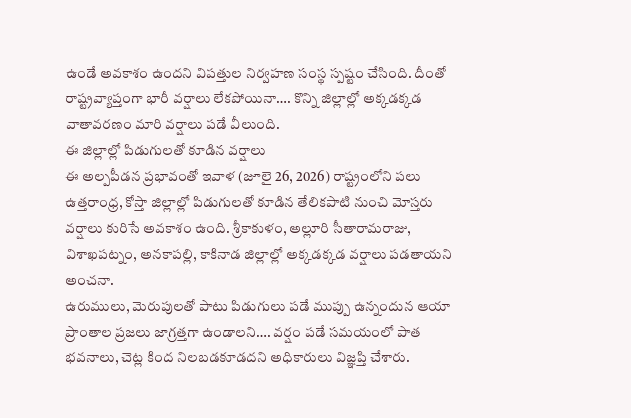ఉండే అవకాశం ఉందని విపత్తుల నిర్వహణ సంస్థ స్పష్టం చేసింది. దీంతో రాష్ట్రవ్యాప్తంగా భారీ వర్షాలు లేకపోయినా…. కొన్ని జిల్లాల్లో అక్కడక్కడ వాతావరణం మారి వర్షాలు పడే వీలుంది.
ఈ జిల్లాల్లో పిడుగులతో కూడిన వర్షాలు
ఈ అల్పపీడన ప్రభావంతో ఇవాళ (జూలై 26, 2026) రాష్ట్రంలోని పలు ఉత్తరాంధ్ర, కోస్తా జిల్లాల్లో పిడుగులతో కూడిన తేలికపాటి నుంచి మోస్తరు వర్షాలు కురిసే అవకాశం ఉంది. శ్రీకాకుళం, అల్లూరి సీతారామరాజు, విశాఖపట్నం, అనకాపల్లి, కాకినాడ జిల్లాల్లో అక్కడక్కడ వర్షాలు పడతాయని అంచనా.
ఉరుములు, మెరుపులతో పాటు పిడుగులు పడే ముప్పు ఉన్నందున ఆయా ప్రాంతాల ప్రజలు జాగ్రత్తగా ఉండాలని…. వర్షం పడే సమయంలో పాత భవనాలు, చెట్ల కింద నిలబడకూడదని అధికారులు విజ్ఞప్తి చేశారు.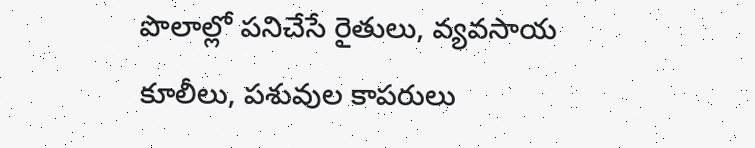పొలాల్లో పనిచేసే రైతులు, వ్యవసాయ కూలీలు, పశువుల కాపరులు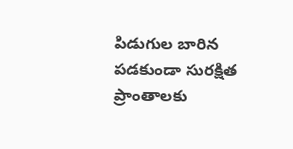పిడుగుల బారిన పడకుండా సురక్షిత ప్రాంతాలకు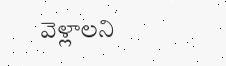వెళ్లాలని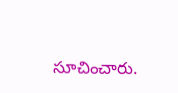సూచించారు.